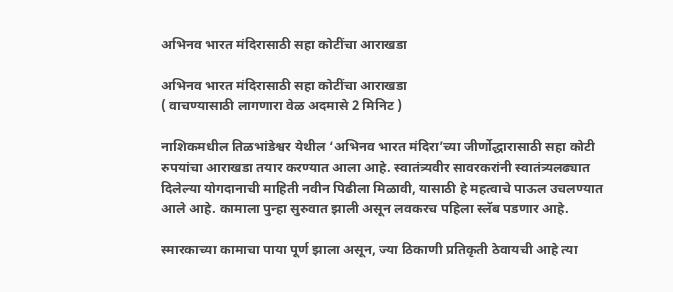अभिनव भारत मंदिरासाठी सहा कोटींचा आराखडा

अभिनव भारत मंदिरासाठी सहा कोटींचा आराखडा
( वाचण्यासाठी लागणारा वेळ अदमासे 2 मिनिट )

नाशिकमधील तिळभांडेश्वर येथील ‘अभिनव भारत मंदिरा’च्या जीर्णोद्धारासाठी सहा कोटी रुपयांचा आराखडा तयार करण्यात आला आहे. स्वातंत्र्यवीर सावरकरांनी स्वातंत्र्यलढ्यात दिलेल्या योगदानाची माहिती नवीन पिढीला मिळावी, यासाठी हे महत्वाचे पाऊल उचलण्यात आले आहे. कामाला पुन्हा सुरुवात झाली असून लवकरच पहिला स्लॅब पडणार आहे.

स्मारकाच्या कामाचा पाया पूर्ण झाला असून, ज्या ठिकाणी प्रतिकृती ठेवायची आहे त्या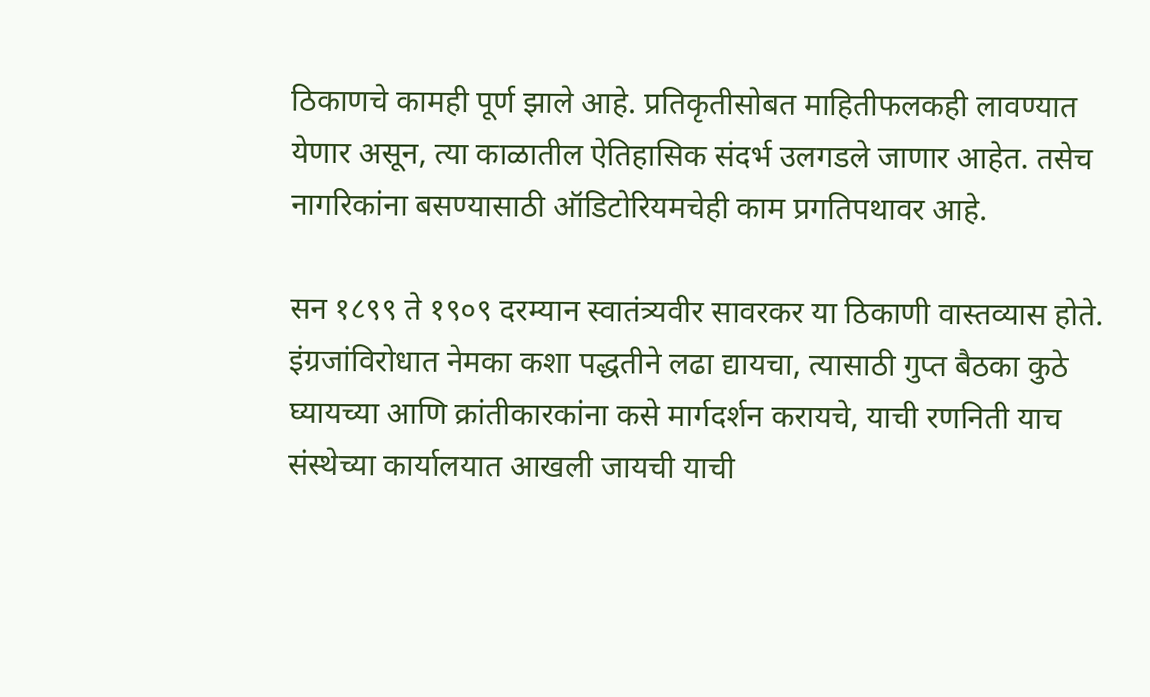ठिकाणचे कामही पूर्ण झाले आहे. प्रतिकृतीसोबत माहितीफलकही लावण्यात येणार असून, त्या काळातील ऐतिहासिक संदर्भ उलगडले जाणार आहेत. तसेच नागरिकांना बसण्यासाठी ऑडिटोरियमचेही काम प्रगतिपथावर आहे.

सन १८९९ ते १९०९ दरम्यान स्वातंत्र्यवीर सावरकर या ठिकाणी वास्तव्यास होते. इंग्रजांविरोधात नेमका कशा पद्धतीने लढा द्यायचा, त्यासाठी गुप्त बैठका कुठे घ्यायच्या आणि क्रांतीकारकांना कसे मार्गदर्शन करायचे, याची रणनिती याच संस्थेच्या कार्यालयात आखली जायची याची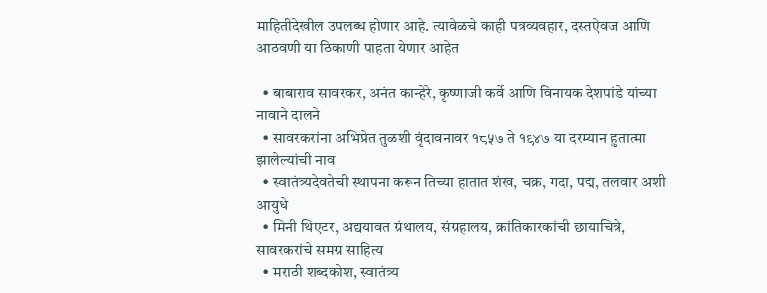माहितीदेखील उपलब्ध होणार आहे. त्यावेळचे काही पत्रव्यवहार, दस्तऐवज आणि आठवणी या ठिकाणी पाहता येणार आहेत

  • बाबाराव सावरकर, अनंत कान्हेरे, कृष्णाजी कर्वे आणि विनायक देशपांडे यांच्या नावाने दालने
  • सावरकरांना अभिप्रेत तुळशी वृंदावनावर १८५७ ते १९४७ या दरम्यान हुतात्मा झालेल्यांची नाव
  • स्वातंत्र्यदेवतेची स्थापना करून तिच्या हातात शंख, चक्र, गदा, पद्म, तलवार अशी आयुधे
  • मिनी थिएटर, अद्ययावत ग्रंथालय, संग्रहालय, क्रांतिकारकांची छायाचित्रे, सावरकरांचे समग्र साहित्य
  • मराठी शब्दकोश, स्वातंत्र्य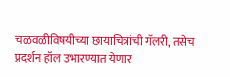चळवळीविषयीच्या छायाचित्रांची गॅलरी, तसेच प्रदर्शन हॉल उभारण्यात येणार